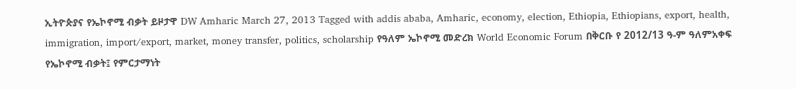ኢትዮጵያና የኤኮኖሚ ብቃት ይዞታዋ DW Amharic March 27, 2013 Tagged with addis ababa, Amharic, economy, election, Ethiopia, Ethiopians, export, health, immigration, import/export, market, money transfer, politics, scholarship የዓለም ኤኮኖሚ መድረክ World Economic Forum በቅርቡ የ 2012/13 ዓ-ም ዓለምአቀፍ የኤኮኖሚ ብቃት፤ የምርታማነት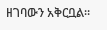ዘገባውን አቅርቧል።